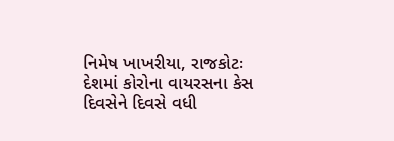નિમેષ ખાખરીયા, રાજકોટઃ દેશમાં કોરોના વાયરસના કેસ દિવસેને દિવસે વધી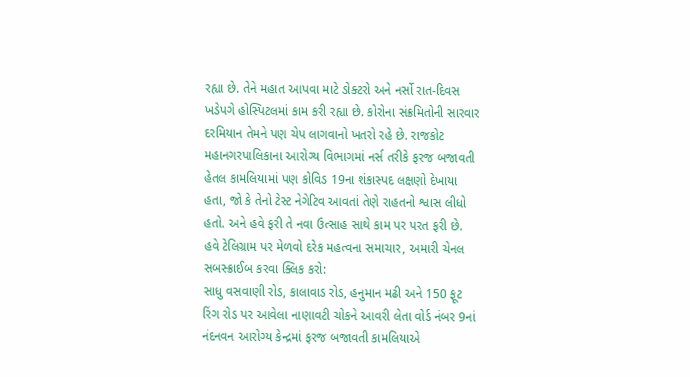રહ્યા છે. તેને મહાત આપવા માટે ડોક્ટરો અને નર્સો રાત-દિવસ ખડેપગે હોસ્પિટલમાં કામ કરી રહ્યા છે. કોરોના સંક્રમિતોની સારવાર દરમિયાન તેમને પણ ચેપ લાગવાનો ખતરો રહે છે. રાજકોટ મહાનગરપાલિકાના આરોગ્ય વિભાગમાં નર્સ તરીકે ફરજ બજાવતી હેતલ કામલિયામાં પણ કોવિડ 19ના શંકાસ્પદ લક્ષણો દેખાયા હતા, જો કે તેનો ટેસ્ટ નેગેટિવ આવતાં તેણે રાહતનો શ્વાસ લીધો હતો. અને હવે ફરી તે નવા ઉત્સાહ સાથે કામ પર પરત ફરી છે.
હવે ટેલિગ્રામ પર મેળવો દરેક મહત્વના સમાચાર, અમારી ચેનલ સબસ્ક્રાઈબ કરવા ક્લિક કરો:
સાધુ વસવાણી રોડ, કાલાવાડ રોડ, હનુમાન મઢી અને 150 ફૂટ રિંગ રોડ પર આવેલા નાણાવટી ચોકને આવરી લેતા વોર્ડ નંબર 9નાં નંદનવન આરોગ્ય કેન્દ્રમાં ફરજ બજાવતી કામલિયાએ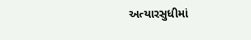અત્યારસુધીમાં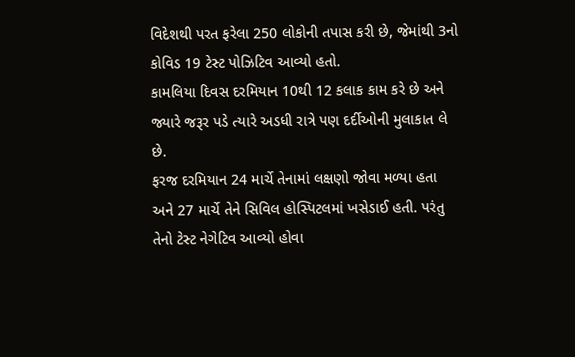વિદેશથી પરત ફરેલા 250 લોકોની તપાસ કરી છે, જેમાંથી 3નો કોવિડ 19 ટેસ્ટ પોઝિટિવ આવ્યો હતો.
કામલિયા દિવસ દરમિયાન 10થી 12 કલાક કામ કરે છે અને જ્યારે જરૂર પડે ત્યારે અડધી રાત્રે પણ દર્દીઓની મુલાકાત લે છે.
ફરજ દરમિયાન 24 માર્ચે તેનામાં લક્ષણો જોવા મળ્યા હતા અને 27 માર્ચે તેને સિવિલ હોસ્પિટલમાં ખસેડાઈ હતી. પરંતુ તેનો ટેસ્ટ નેગેટિવ આવ્યો હોવા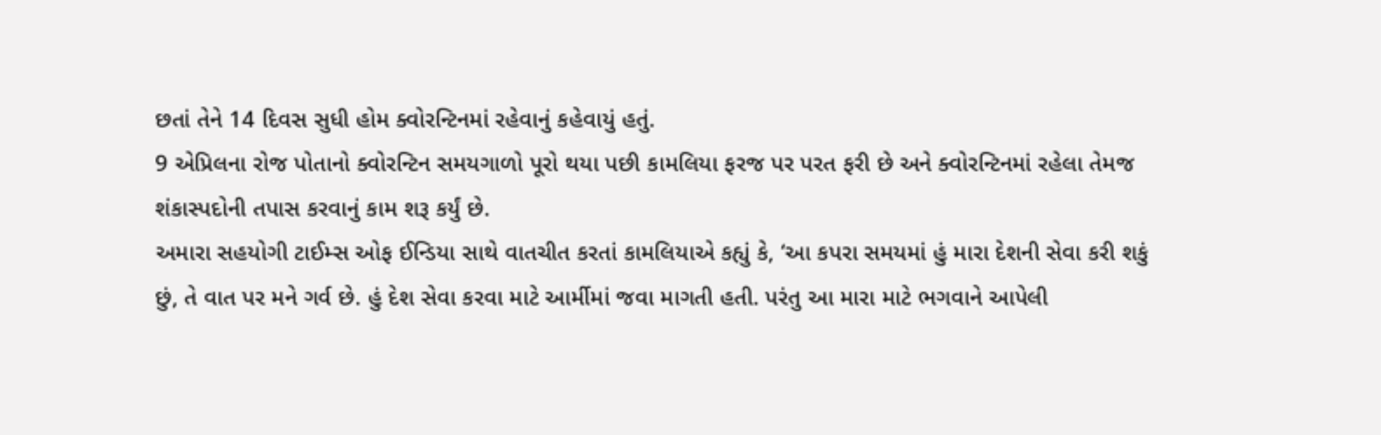છતાં તેને 14 દિવસ સુધી હોમ ક્વોરન્ટિનમાં રહેવાનું કહેવાયું હતું.
9 એપ્રિલના રોજ પોતાનો ક્વોરન્ટિન સમયગાળો પૂરો થયા પછી કામલિયા ફરજ પર પરત ફરી છે અને ક્વોરન્ટિનમાં રહેલા તેમજ શંકાસ્પદોની તપાસ કરવાનું કામ શરૂ કર્યું છે.
અમારા સહયોગી ટાઈમ્સ ઓફ ઈન્ડિયા સાથે વાતચીત કરતાં કામલિયાએ કહ્યું કે, ‘આ કપરા સમયમાં હું મારા દેશની સેવા કરી શકું છું, તે વાત પર મને ગર્વ છે. હું દેશ સેવા કરવા માટે આર્મીમાં જવા માગતી હતી. પરંતુ આ મારા માટે ભગવાને આપેલી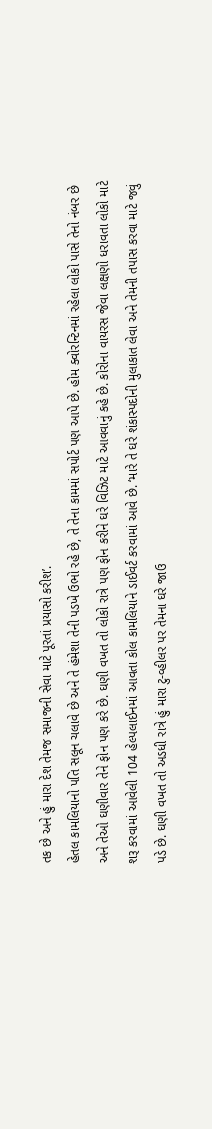તક છે અને હું મારા દેશ તેમજ સમાજની સેવા માટે પૂરતાં પ્રયાસો કરીશ’.
હેતલ કામલિયાનો પતિ સલૂન ચલાવે છે અને તે હંમેશા તેની પડખે ઉભો રહે છે, તે તેના કામમાં સપોર્ટ પણ આપે છે. હોમ ક્વોરન્ટિનમાં રહેલા લોકો પાસે તેનો નંબર છે અને તેઓ ઘણીવાર તેને ફોન પણ કરે છે. ઘણી વખત તો લોકો રાત્રે પણ ફોન કરીને ઘરે વિઝિટ માટે આવવાનું કહે છે. કોરોના વાયરસ જેવા લક્ષણો ધરાવતા લોકો માટે શરૂ કરવામાં આવેલી 104 હેલ્પલાઈનમાં આવતા કોલ કામલિયાને ડાઈવર્ટ કરવામાં આવે છે. ‘મારે તે ઘરે શંકાસ્પદોની મુલાકાત લેવા અને તેમની તપાસ કરવા માટે જવું પડે છે. ઘણી વખત તો અડધી રાત્રે હું મારા ટુ-વ્હીલર પર તેમના ઘરે જાઉ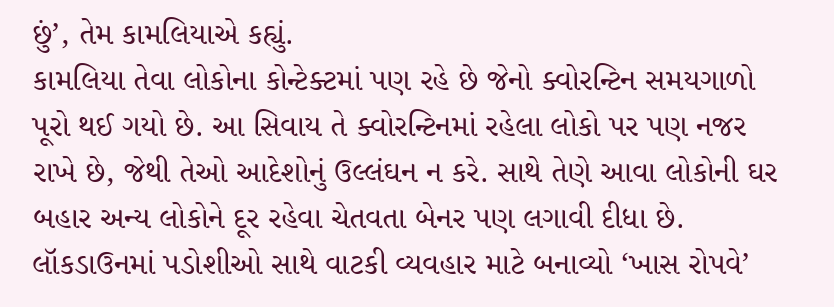છું’, તેમ કામલિયાએ કહ્યું.
કામલિયા તેવા લોકોના કોન્ટેક્ટમાં પણ રહે છે જેનો ક્વોરન્ટિન સમયગાળો પૂરો થઈ ગયો છે. આ સિવાય તે ક્વોરન્ટિનમાં રહેલા લોકો પર પણ નજર રાખે છે, જેથી તેઓ આદેશોનું ઉલ્લંઘન ન કરે. સાથે તેણે આવા લોકોની ઘર બહાર અન્ય લોકોને દૂર રહેવા ચેતવતા બેનર પણ લગાવી દીધા છે.
લૉકડાઉનમાં પડોશીઓ સાથે વાટકી વ્યવહાર માટે બનાવ્યો ‘ખાસ રોપવે’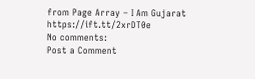from Page Array – I Am Gujarat https://ift.tt/2xrDT0e
No comments:
Post a Comment